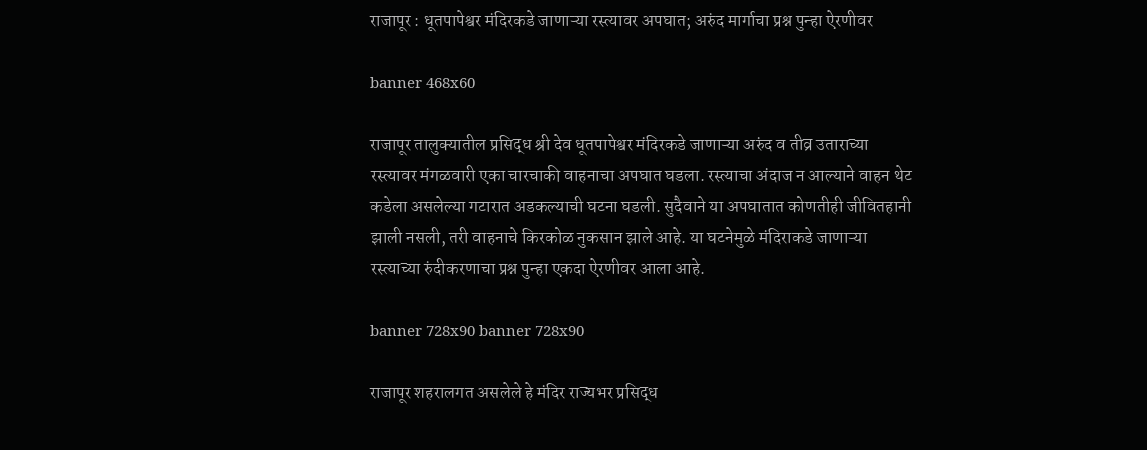राजापूर : धूतपापेश्वर मंदिरकडे जाणाऱ्या रस्त्यावर अपघात; अरुंद मार्गाचा प्रश्न पुन्हा ऐरणीवर

banner 468x60

राजापूर तालुक्यातील प्रसिद्ध श्री देव धूतपापेश्वर मंदिरकडे जाणाऱ्या अरुंद व तीव्र उताराच्या रस्त्यावर मंगळवारी एका चारचाकी वाहनाचा अपघात घडला. रस्त्याचा अंदाज न आल्याने वाहन थेट कडेला असलेल्या गटारात अडकल्याची घटना घडली. सुदैवाने या अपघातात कोणतीही जीवितहानी झाली नसली, तरी वाहनाचे किरकोळ नुकसान झाले आहे. या घटनेमुळे मंदिराकडे जाणाऱ्या रस्त्याच्या रुंदीकरणाचा प्रश्न पुन्हा एकदा ऐरणीवर आला आहे.

banner 728x90 banner 728x90

राजापूर शहरालगत असलेले हे मंदिर राज्यभर प्रसिद्ध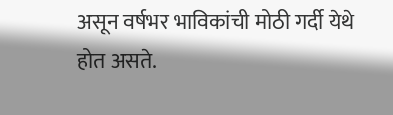असून वर्षभर भाविकांची मोठी गर्दी येथे होत असते.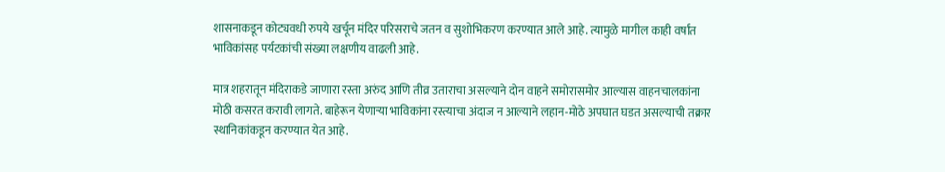शासनाकडून कोट्यवधी रुपये खर्चून मंदिर परिसराचे जतन व सुशोभिकरण करण्यात आले आहे. त्यामुळे मागील काही वर्षांत भाविकांसह पर्यटकांची संख्या लक्षणीय वाढली आहे.

मात्र शहरातून मंदिराकडे जाणारा रस्ता अरुंद आणि तीव्र उताराचा असल्याने दोन वाहने समोरासमोर आल्यास वाहनचालकांना मोठी कसरत करावी लागते. बाहेरून येणाऱ्या भाविकांना रस्त्याचा अंदाज न आल्याने लहान-मोठे अपघात घडत असल्याची तक्रार स्थानिकांकडून करण्यात येत आहे.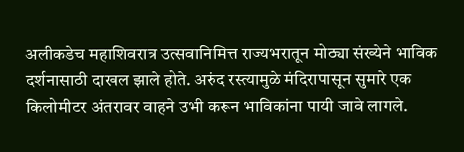अलीकडेच महाशिवरात्र उत्सवानिमित्त राज्यभरातून मोठ्या संख्येने भाविक दर्शनासाठी दाखल झाले होते. अरुंद रस्त्यामुळे मंदिरापासून सुमारे एक किलोमीटर अंतरावर वाहने उभी करून भाविकांना पायी जावे लागले.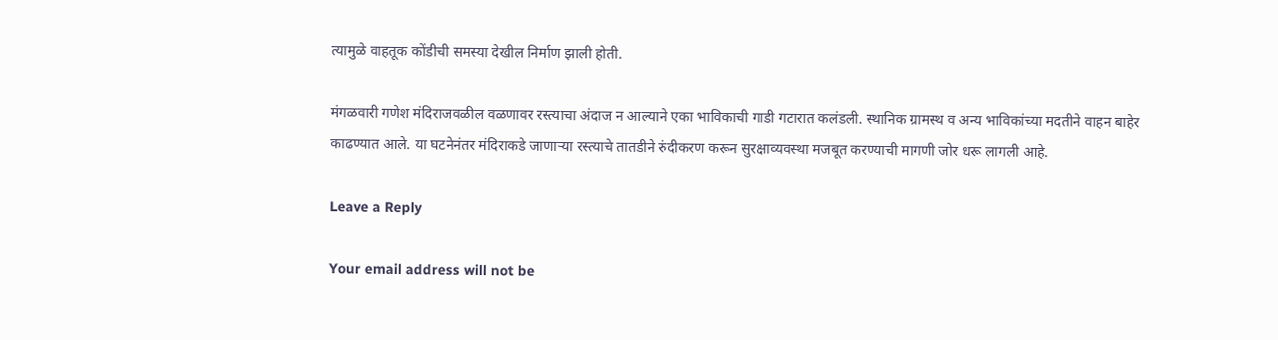त्यामुळे वाहतूक कोंडीची समस्या देखील निर्माण झाली होती.

मंगळवारी गणेश मंदिराजवळील वळणावर रस्त्याचा अंदाज न आल्याने एका भाविकाची गाडी गटारात कलंडली. स्थानिक ग्रामस्थ व अन्य भाविकांच्या मदतीने वाहन बाहेर काढण्यात आले. या घटनेनंतर मंदिराकडे जाणाऱ्या रस्त्याचे तातडीने रुंदीकरण करून सुरक्षाव्यवस्था मजबूत करण्याची मागणी जोर धरू लागली आहे.

Leave a Reply

Your email address will not be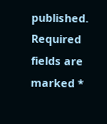published. Required fields are marked *